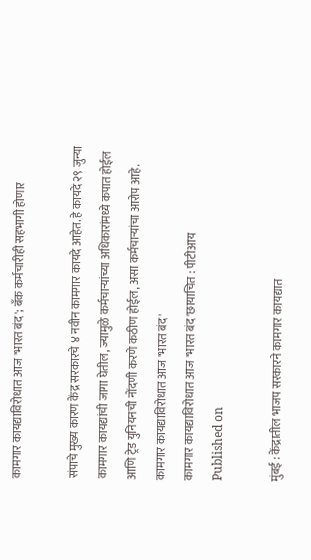कामगार कायद्याविरोधात आज 'भारत बंद'; बँक कर्मचारीही सहभागी होणार

संपाचे मुख्य कारण केंद्र सरकारचे ४ नवीन कामगार कायदे आहेत. हे कायदे २९ जुन्या कामगार कायद्यांची जागा घेतील, ज्यामुळे कर्मचाऱ्यांच्या अधिकारांमध्ये कपात होईल आणि ट्रेड युनियनची नोंदणी करणे कठीण होईल, असा कर्मचाऱ्यांचा आरोप आहे.
कामगार कायद्याविरोधात आज 'भारत बंद'
कामगार कायद्याविरोधात आज 'भारत बंद'छायाचित : पीटीआय
Published on

मुंबई : केंद्रातील भाजप सरकारने कामगार कायद्यात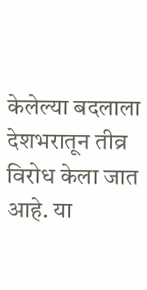केलेल्या बदलाला देशभरातून तीव्र विरोध केला जात आहे. या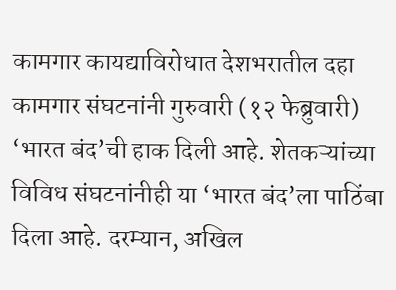कामगार कायद्याविरोधात देशभरातील दहा कामगार संघटनांनी गुरुवारी (१२ फेब्रुवारी) ‘भारत बंद’ची हाक दिली आहे. शेतकऱ्यांच्या विविध संघटनांनीही या ‘भारत बंद’ला पाठिंबा दिला आहे. दरम्यान, अखिल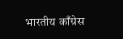भारतीय काँग्रेस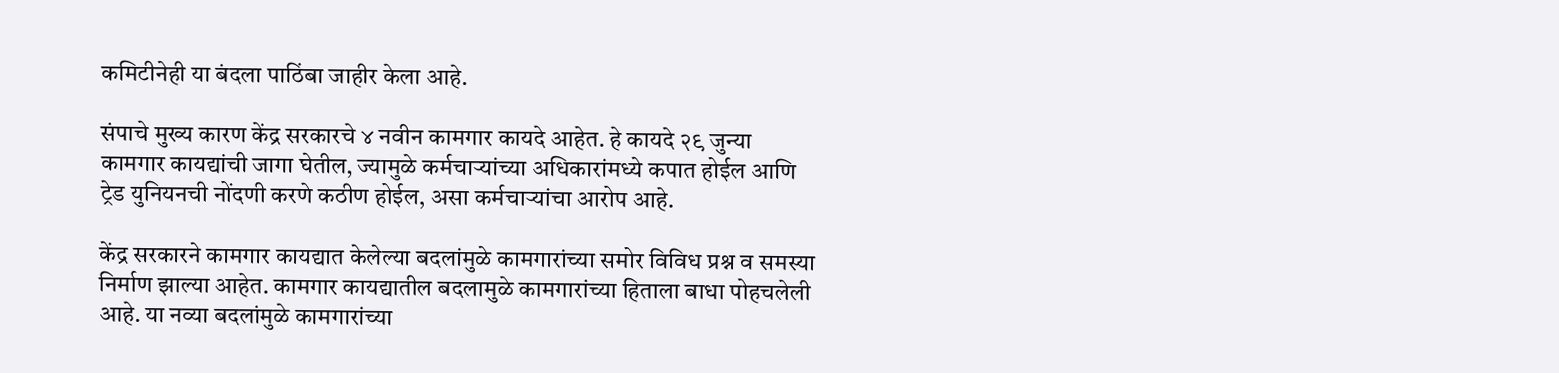कमिटीनेही या बंदला पाठिंबा जाहीर केला आहे.

संपाचे मुख्य कारण केंद्र सरकारचे ४ नवीन कामगार कायदे आहेत. हे कायदे २९ जुन्या कामगार कायद्यांची जागा घेतील, ज्यामुळे कर्मचाऱ्यांच्या अधिकारांमध्ये कपात होईल आणि ट्रेड युनियनची नोंदणी करणे कठीण होईल, असा कर्मचाऱ्यांचा आरोप आहे.

केंद्र सरकारने कामगार कायद्यात केलेल्या बदलांमुळे कामगारांच्या समोर विविध प्रश्न व समस्या निर्माण झाल्या आहेत. कामगार कायद्यातील बदलामुळे कामगारांच्या हिताला बाधा पोहचलेली आहे. या नव्या बदलांमुळे कामगारांच्या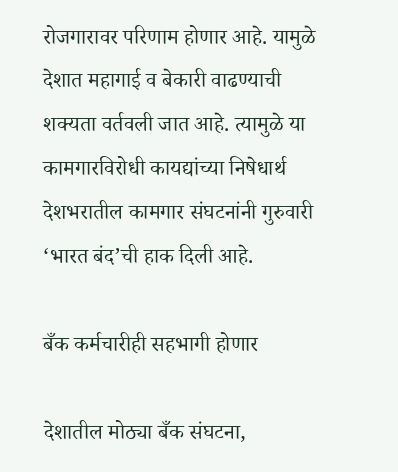रोजगारावर परिणाम होणार आहे. यामुळे देशात महागाई व बेकारी वाढण्याची शक्यता वर्तवली जात आहे. त्यामुळे या कामगारविरोधी कायद्यांच्या निषेधार्थ देशभरातील कामगार संघटनांनी गुरुवारी ‘भारत बंद’ची हाक दिली आहे.

बँक कर्मचारीही सहभागी होणार

देशातील मोठ्या बँक संघटना,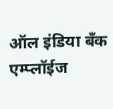ऑल इंडिया बँक एम्प्लॉईज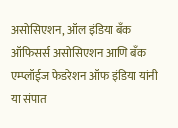असोसिएशन, ऑल इंडिया बँक ऑफिसर्स असोसिएशन आणि बँक एम्प्लॉईज फेडरेशन ऑफ इंडिया यांनी या संपात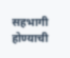सहभागी होण्याची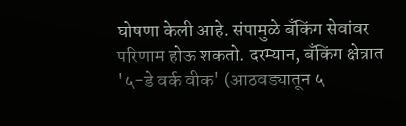घोषणा केली आहे. संपामुळे बँकिंग सेवांवर परिणाम होऊ शकतो. दरम्यान, बँकिंग क्षेत्रात '५-डे वर्क वीक' (आठवड्यातून ५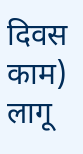दिवस काम) लागू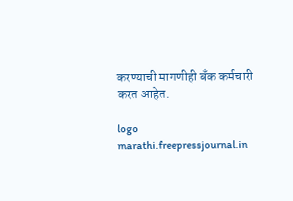करण्याची मागणीही बँक कर्मचारी करत आहेत.

logo
marathi.freepressjournal.in